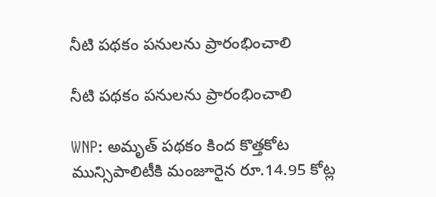నీటి పథకం పనులను ప్రారంభించాలి

నీటి పథకం పనులను ప్రారంభించాలి

WNP: అమృత్ పథకం కింద కొత్తకోట మున్సిపాలిటీకి మంజూరైన రూ.14.95 కోట్ల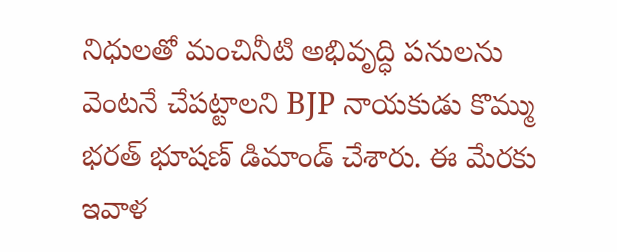నిధులతో మంచినీటి అభివృద్ధి పనులను వెంటనే చేపట్టాలని BJP నాయకుడు కొమ్ము భరత్ భూషణ్ డిమాండ్ చేశారు. ఈ మేరకు ఇవాళ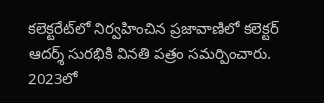కలెక్టరేట్‌లో నిర్వహించిన ప్రజావాణిలో కలెక్టర్ ఆదర్శ్ సురభికి వినతి పత్రం సమర్పించారు. 2023లో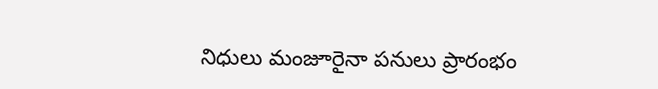నిధులు మంజూరైనా పనులు ప్రారంభం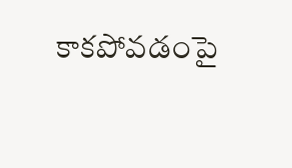కాకపోవడంపై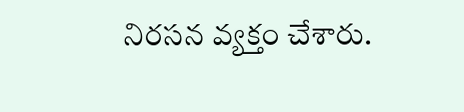నిరసన వ్యక్తం చేశారు.